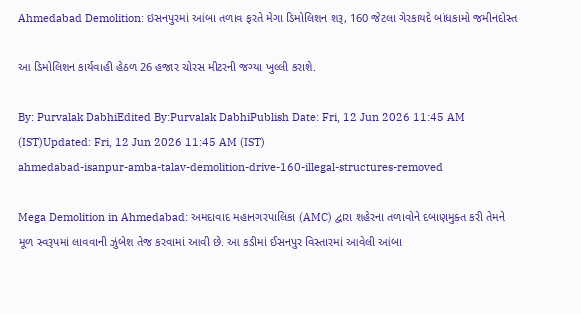Ahmedabad Demolition: ઇસનપુરમાં આંબા તળાવ ફરતે મેગા ડિમોલિશન શરૂ, 160 જેટલા ગેરકાયદે બાંધકામો જમીનદોસ્ત

આ ડિમોલિશન કાર્યવાહી હેઠળ 26 હજાર ચોરસ મીટરની જગ્યા ખુલ્લી કરાશે.

By: Purvalak DabhiEdited By:Purvalak DabhiPublish Date: Fri, 12 Jun 2026 11:45 AM (IST)Updated: Fri, 12 Jun 2026 11:45 AM (IST)
ahmedabad-isanpur-amba-talav-demolition-drive-160-illegal-structures-removed

Mega Demolition in Ahmedabad: અમદાવાદ મહાનગરપાલિકા (AMC) દ્વારા શહેરના તળાવોને દબાણમુક્ત કરી તેમને મૂળ સ્વરૂપમાં લાવવાની ઝુંબેશ તેજ કરવામાં આવી છે. આ કડીમાં ઈસનપુર વિસ્તારમાં આવેલી આંબા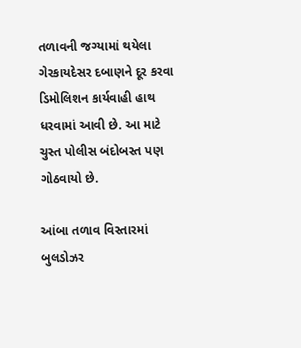તળાવની જગ્યામાં થયેલા ગેરકાયદેસર દબાણને દૂર કરવા ડિમોલિશન કાર્યવાહી હાથ ધરવામાં આવી છે. આ માટે ચુસ્ત પોલીસ બંદોબસ્ત પણ ગોઠવાયો છે.

આંબા તળાવ વિસ્તારમાં બુલડોઝર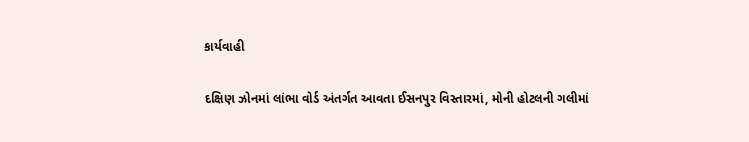કાર્યવાહી

દક્ષિણ ઝોનમાં લાંભા વોર્ડ અંતર્ગત આવતા ઈસનપુર વિસ્તારમાં, મોની હોટલની ગલીમાં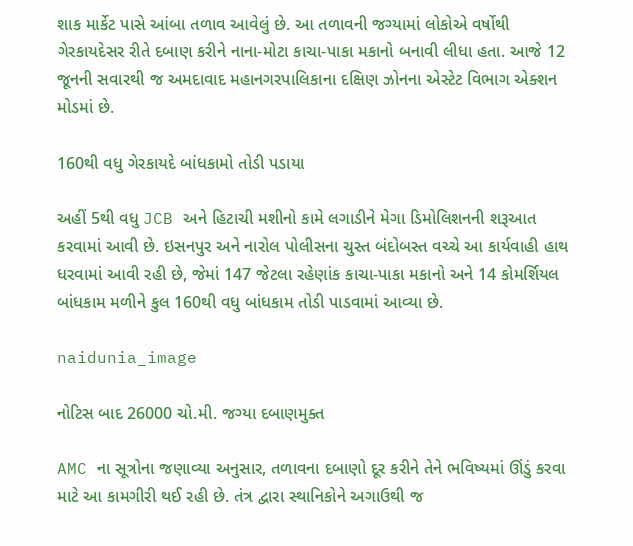શાક માર્કેટ પાસે આંબા તળાવ આવેલું છે. આ તળાવની જગ્યામાં લોકોએ વર્ષોથી ગેરકાયદેસર રીતે દબાણ કરીને નાના-મોટા કાચા-પાકા મકાનો બનાવી લીધા હતા. આજે 12 જૂનની સવારથી જ અમદાવાદ મહાનગરપાલિકાના દક્ષિણ ઝોનના એસ્ટેટ વિભાગ એક્શન મોડમાં છે.

160થી વધુ ગેરકાયદે બાંધકામો તોડી પડાયા

અહીં 5થી વધુ JCB અને હિટાચી મશીનો કામે લગાડીને મેગા ડિમોલિશનની શરૂઆત કરવામાં આવી છે. ઇસનપુર અને નારોલ પોલીસના ચુસ્ત બંદોબસ્ત વચ્ચે આ કાર્યવાહી હાથ ધરવામાં આવી રહી છે, જેમાં 147 જેટલા રહેણાંક કાચા-પાકા મકાનો અને 14 કોમર્શિયલ બાંધકામ મળીને કુલ 160થી વધુ બાંધકામ તોડી પાડવામાં આવ્યા છે.

naidunia_image

નોટિસ બાદ 26000 ચો.મી. જગ્યા દબાણમુક્ત

AMC ના સૂત્રોના જણાવ્યા અનુસાર, તળાવના દબાણો દૂર કરીને તેને ભવિષ્યમાં ઊંડું કરવા માટે આ કામગીરી થઈ રહી છે. તંત્ર દ્વારા સ્થાનિકોને અગાઉથી જ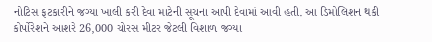નોટિસ ફટકારીને જગ્યા ખાલી કરી દેવા માટેની સૂચના આપી દેવામાં આવી હતી. આ ડિમોલિશન થકી કોર્પોરેશને આશરે 26,000 ચોરસ મીટર જેટલી વિશાળ જગ્યા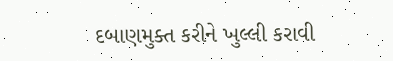દબાણમુક્ત કરીને ખુલ્લી કરાવી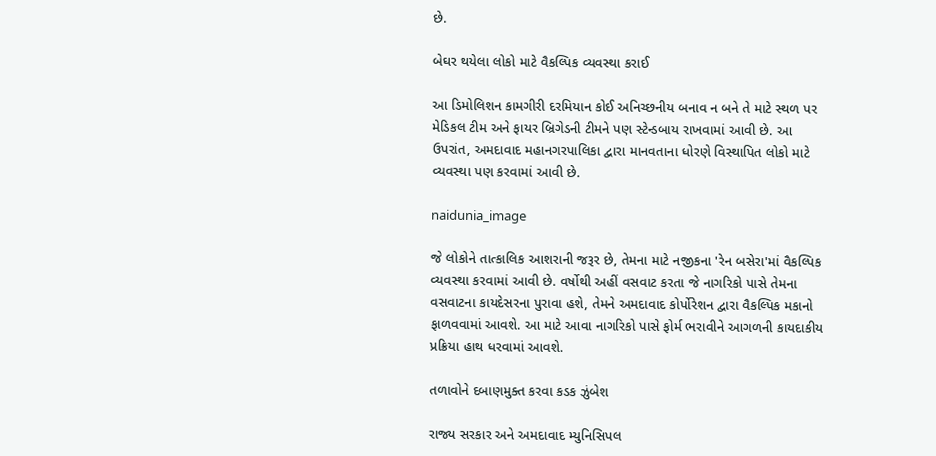છે.

બેઘર થયેલા લોકો માટે વૈકલ્પિક વ્યવસ્થા કરાઈ

આ ડિમોલિશન કામગીરી દરમિયાન કોઈ અનિચ્છનીય બનાવ ન બને તે માટે સ્થળ પર મેડિકલ ટીમ અને ફાયર બ્રિગેડની ટીમને પણ સ્ટેન્ડબાય રાખવામાં આવી છે. આ ઉપરાંત, અમદાવાદ મહાનગરપાલિકા દ્વારા માનવતાના ધોરણે વિસ્થાપિત લોકો માટે વ્યવસ્થા પણ કરવામાં આવી છે.

naidunia_image

જે લોકોને તાત્કાલિક આશરાની જરૂર છે, તેમના માટે નજીકના 'રેન બસેરા'માં વૈકલ્પિક વ્યવસ્થા કરવામાં આવી છે. વર્ષોથી અહીં વસવાટ કરતા જે નાગરિકો પાસે તેમના વસવાટના કાયદેસરના પુરાવા હશે, તેમને અમદાવાદ કોર્પોરેશન દ્વારા વૈકલ્પિક મકાનો ફાળવવામાં આવશે. આ માટે આવા નાગરિકો પાસે ફોર્મ ભરાવીને આગળની કાયદાકીય પ્રક્રિયા હાથ ધરવામાં આવશે.

તળાવોને દબાણમુક્ત કરવા કડક ઝુંબેશ

રાજ્ય સરકાર અને અમદાવાદ મ્યુનિસિપલ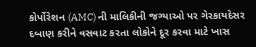કોર્પોરેશન (AMC) ની માલિકીની જગ્યાઓ પર ગેરકાયદેસર દબાણ કરીને વસવાટ કરતા લોકોને દૂર કરવા માટે ખાસ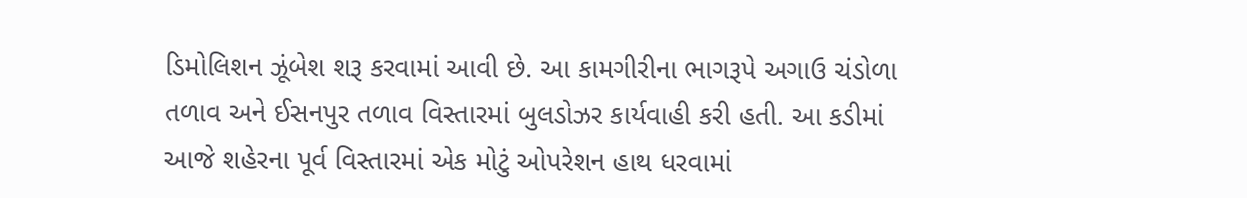ડિમોલિશન ઝૂંબેશ શરૂ કરવામાં આવી છે. આ કામગીરીના ભાગરૂપે અગાઉ ચંડોળા તળાવ અને ઈસનપુર તળાવ વિસ્તારમાં બુલડોઝર કાર્યવાહી કરી હતી. આ કડીમાં આજે શહેરના પૂર્વ વિસ્તારમાં એક મોટું ઓપરેશન હાથ ધરવામાં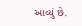આવ્યું છે.